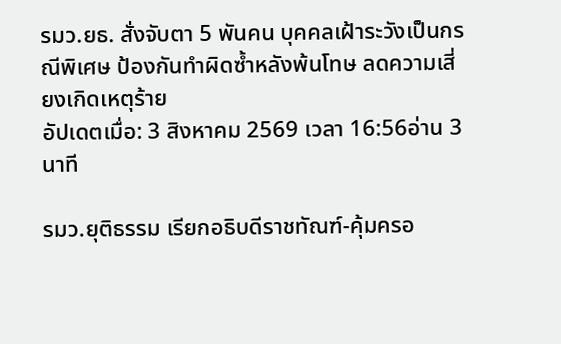รมว.ยธ. สั่งจับตา 5 พันคน บุคคลเฝ้าระวังเป็นกรณีพิเศษ ป้องกันทำผิดซ้ำหลังพ้นโทษ ลดความเสี่ยงเกิดเหตุร้าย
อัปเดตเมื่อ: 3 สิงหาคม 2569 เวลา 16:56อ่าน 3 นาที

รมว.ยุติธรรม เรียกอธิบดีราชทัณฑ์-คุ้มครอ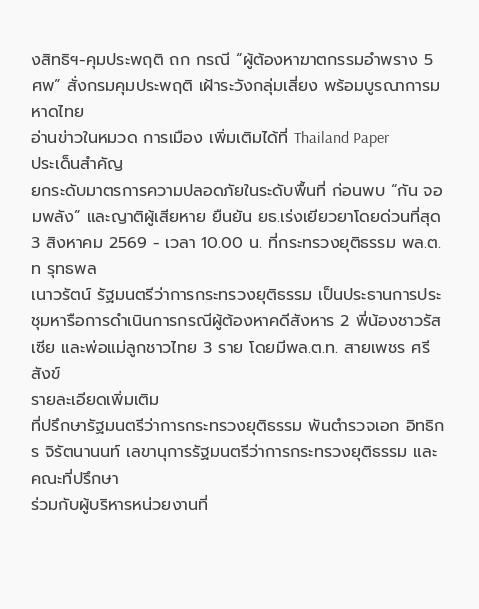งสิทธิฯ-คุมประพฤติ ถก กรณี “ผู้ต้องหาฆาตกรรมอำพราง 5 ศพ” สั่งกรมคุมประพฤติ เฝ้าระวังกลุ่มเสี่ยง พร้อมบูรณาการมหาดไทย
อ่านข่าวในหมวด การเมือง เพิ่มเติมได้ที่ Thailand Paper
ประเด็นสำคัญ
ยกระดับมาตรการความปลอดภัยในระดับพื้นที่ ก่อนพบ “กัน จอมพลัง” และญาติผู้เสียหาย ยืนยัน ยธ.เร่งเยียวยาโดยด่วนที่สุด 3 สิงหาคม 2569 - เวลา 10.00 น. ที่กระทรวงยุติธรรม พล.ต.ท รุทธพล
เนาวรัตน์ รัฐมนตรีว่าการกระทรวงยุติธรรม เป็นประธานการประชุมหารือการดำเนินการกรณีผู้ต้องหาคดีสังหาร 2 พี่น้องชาวรัสเซีย และพ่อแม่ลูกชาวไทย 3 ราย โดยมีพล.ต.ท. สายเพชร ศรีสังข์
รายละเอียดเพิ่มเติม
ที่ปรึกษารัฐมนตรีว่าการกระทรวงยุติธรรม พันตำรวจเอก อิทธิกร จิรัตนานนท์ เลขานุการรัฐมนตรีว่าการกระทรวงยุติธรรม และคณะที่ปรึกษา
ร่วมกับผู้บริหารหน่วยงานที่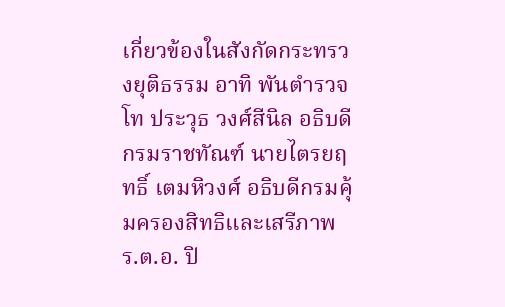เกี่ยวข้องในสังกัดกระทรวงยุติธรรม อาทิ พันตำรวจโท ประวุธ วงศ์สีนิล อธิบดีกรมราชทัณฑ์ นายไตรยฤทธิ์ เตมหิวงศ์ อธิบดีกรมคุ้มครองสิทธิและเสรีภาพ ร.ต.อ. ปิ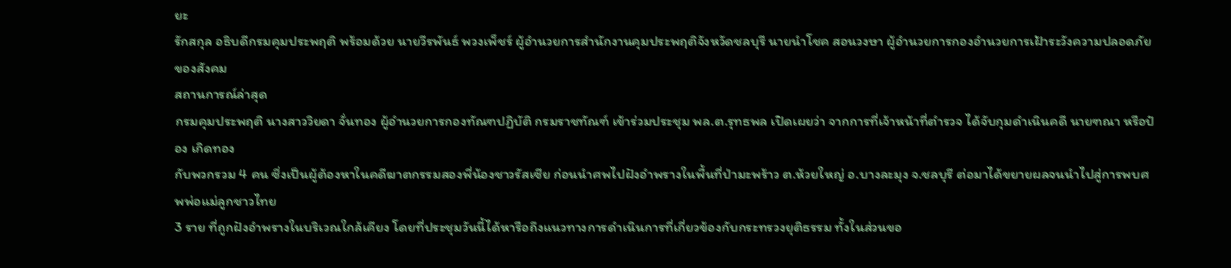ยะ
รักสกุล อธิบดีกรมคุมประพฤติ พร้อมด้วย นายวีรพันธ์ พวงเพ็ชร์ ผู้อำนวยการสำนักงานคุมประพฤติจังหวัดชลบุรี นายนำโชค สอนวงษา ผู้อำนวยการกองอำนวยการเฝ้าระวังความปลอดภัยของสังคม
สถานการณ์ล่าสุด
กรมคุมประพฤติ นางสาววิยดา จั่นทอง ผู้อำนวยการกองทัณฑปฏิบัติ กรมราชทัณฑ์ เข้าร่วมประชุม พล.ต.รุทธพล เปิดเผยว่า จากการที่เจ้าหน้าที่ตำรวจ ได้จับกุมดำเนินคดี นายฑณา หรือป๋อง เกิดทอง
กับพวกรวม 4 คน ซึ่งเป็นผู้ต้องหาในคดีฆาตกรรมสองพี่น้องชาวรัสเซีย ก่อนนำศพไปฝังอำพรางในพื้นที่ป่ามะพร้าว ต.ห้วยใหญ่ อ.บางละมุง จ.ชลบุรี ต่อมาได้ขยายผลจนนำไปสู่การพบศพพ่อแม่ลูกชาวไทย
3 ราย ที่ถูกฝังอำพรางในบริเวณใกล้เคียง โดยที่ประชุมวันนี้ได้หารือถึงแนวทางการดำเนินการที่เกี่ยวข้องกับกระทรวงยุติธรรม ทั้งในส่วนขอ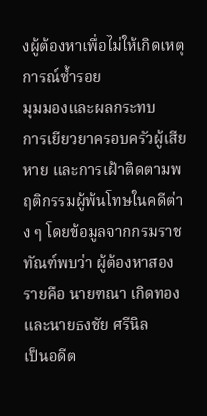งผู้ต้องหาเพื่อไม่ให้เกิดเหตุการณ์ซ้ำรอย
มุมมองและผลกระทบ
การเยียวยาครอบครัวผู้เสียหาย และการเฝ้าติดตามพฤติกรรมผู้พ้นโทษในคดีต่าง ๆ โดยข้อมูลจากกรมราชทัณฑ์พบว่า ผู้ต้องหาสองรายคือ นายฑณา เกิดทอง และนายธงชัย ศรีนิล
เป็นอดีต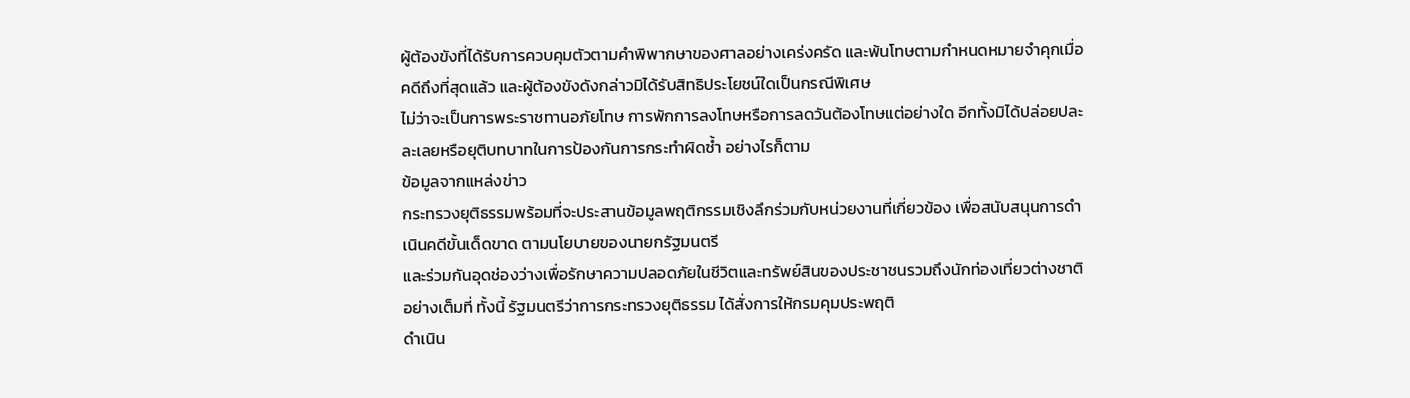ผู้ต้องขังที่ได้รับการควบคุมตัวตามคำพิพากษาของศาลอย่างเคร่งครัด และพ้นโทษตามกำหนดหมายจำคุกเมื่อคดีถึงที่สุดแล้ว และผู้ต้องขังดังกล่าวมิได้รับสิทธิประโยชน์ใดเป็นกรณีพิเศษ
ไม่ว่าจะเป็นการพระราชทานอภัยโทษ การพักการลงโทษหรือการลดวันต้องโทษแต่อย่างใด อีกทั้งมิได้ปล่อยปละละเลยหรือยุติบทบาทในการป้องกันการกระทำผิดซ้ำ อย่างไรก็ตาม
ข้อมูลจากแหล่งข่าว
กระทรวงยุติธรรมพร้อมที่จะประสานข้อมูลพฤติกรรมเชิงลึกร่วมกับหน่วยงานที่เกี่ยวข้อง เพื่อสนับสนุนการดำเนินคดีขั้นเด็ดขาด ตามนโยบายของนายกรัฐมนตรี
และร่วมกันอุดช่องว่างเพื่อรักษาความปลอดภัยในชีวิตและทรัพย์สินของประชาชนรวมถึงนักท่องเที่ยวต่างชาติอย่างเต็มที่ ทั้งนี้ รัฐมนตรีว่าการกระทรวงยุติธรรม ได้สั่งการให้กรมคุมประพฤติ
ดำเนิน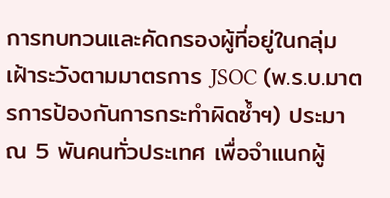การทบทวนและคัดกรองผู้ที่อยู่ในกลุ่มเฝ้าระวังตามมาตรการ JSOC (พ.ร.บ.มาตรการป้องกันการกระทำผิดซ้ำฯ) ประมาณ 5 พันคนทั่วประเทศ เพื่อจำแนกผู้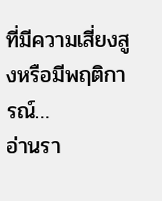ที่มีความเสี่ยงสูงหรือมีพฤติการณ์…
อ่านรา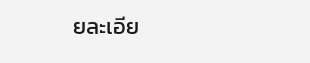ยละเอีย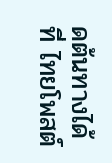ดต้นทางได้ที่ ไทยโพสต์